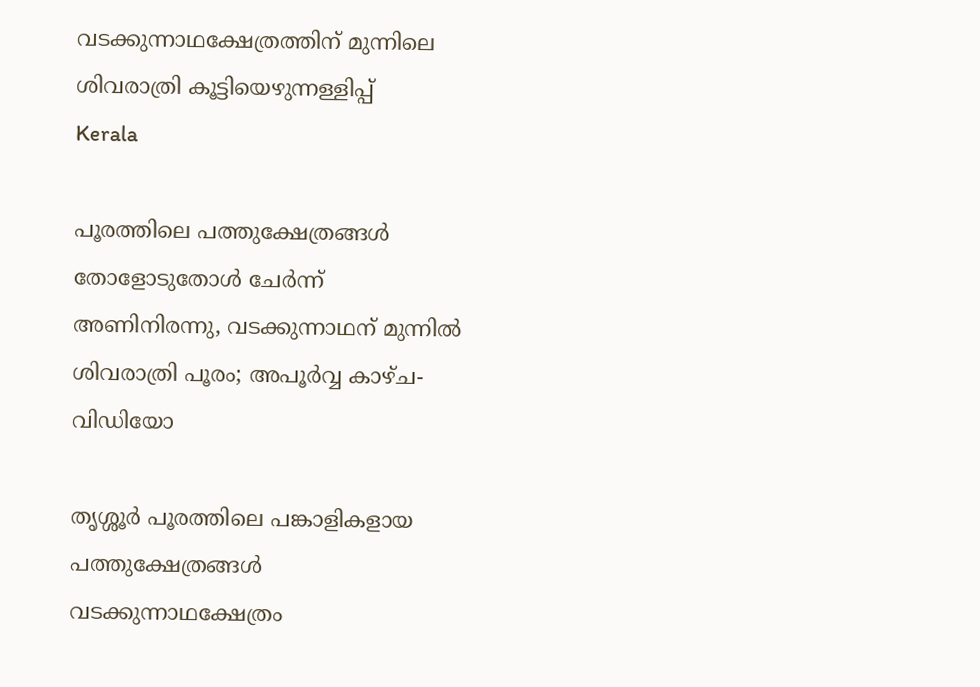വടക്കുന്നാഥക്ഷേത്രത്തിന് മുന്നിലെ ശിവരാത്രി കൂട്ടിയെഴുന്നള്ളിപ്പ്
Kerala

പൂരത്തിലെ പത്തുക്ഷേത്രങ്ങള്‍ തോളോടുതോള്‍ ചേര്‍ന്ന് അണിനിരന്നു, വടക്കുന്നാഥന് മുന്നില്‍ ശിവരാത്രി പൂരം; അപൂര്‍വ്വ കാഴ്ച- വിഡിയോ

തൃശ്ശൂര്‍ പൂരത്തിലെ പങ്കാളികളായ പത്തുക്ഷേത്രങ്ങള്‍ വടക്കുന്നാഥക്ഷേത്രം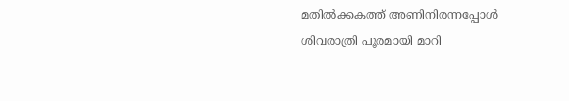മതില്‍ക്കകത്ത് അണിനിരന്നപ്പോള്‍ ശിവരാത്രി പൂരമായി മാറി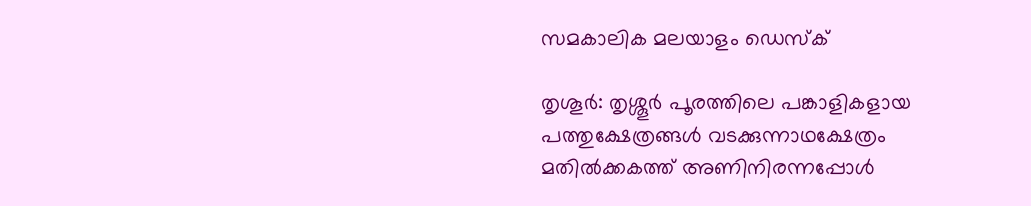സമകാലിക മലയാളം ഡെസ്ക്

തൃശൂര്‍: തൃശ്ശൂര്‍ പൂരത്തിലെ പങ്കാളികളായ പത്തുക്ഷേത്രങ്ങള്‍ വടക്കുന്നാഥക്ഷേത്രം മതില്‍ക്കകത്ത് അണിനിരന്നപ്പോള്‍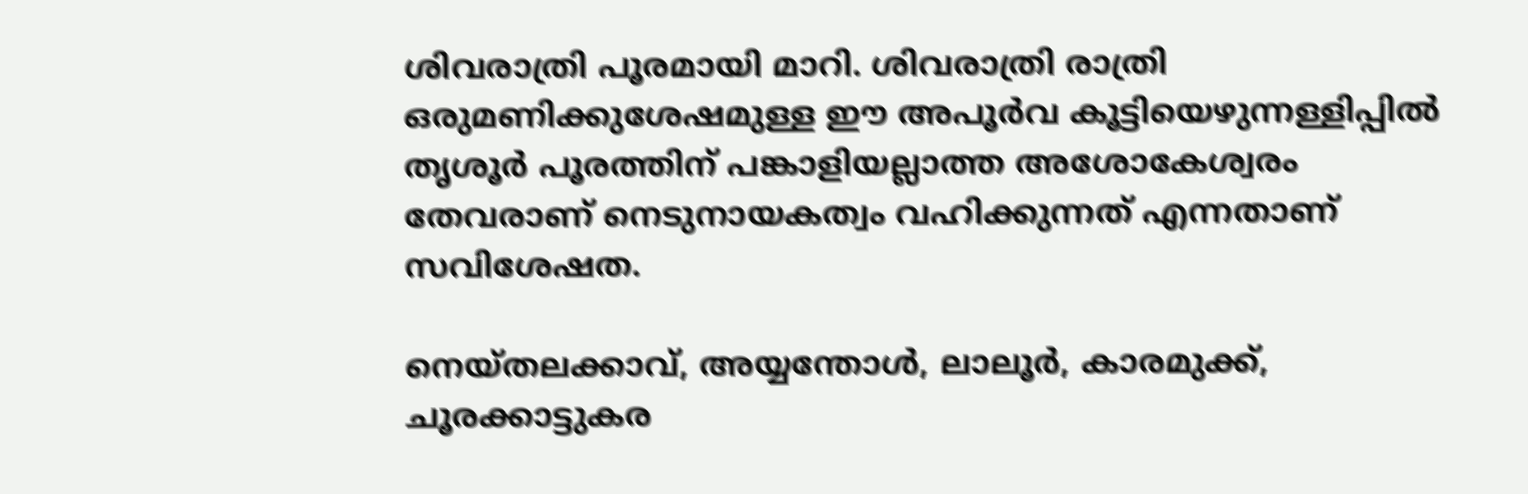ശിവരാത്രി പൂരമായി മാറി. ശിവരാത്രി രാത്രി ഒരുമണിക്കുശേഷമുള്ള ഈ അപൂര്‍വ കൂട്ടിയെഴുന്നള്ളിപ്പില്‍ തൃശൂര്‍ പൂരത്തിന് പങ്കാളിയല്ലാത്ത അശോകേശ്വരം തേവരാണ് നെടുനായകത്വം വഹിക്കുന്നത് എന്നതാണ് സവിശേഷത.

നെയ്തലക്കാവ്, അയ്യന്തോള്‍, ലാലൂര്‍, കാരമുക്ക്, ചൂരക്കാട്ടുകര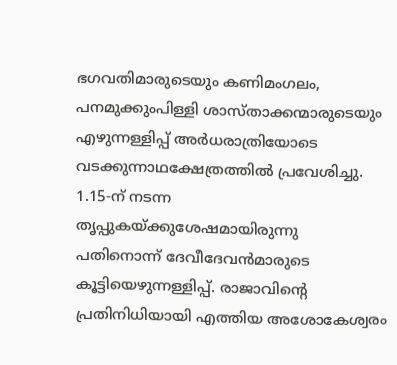ഭഗവതിമാരുടെയും കണിമംഗലം, പനമുക്കുംപിള്ളി ശാസ്താക്കന്മാരുടെയും എഴുന്നള്ളിപ്പ് അര്‍ധരാത്രിയോടെ വടക്കുന്നാഥക്ഷേത്രത്തില്‍ പ്രവേശിച്ചു. 1.15-ന് നടന്ന തൃപ്പുകയ്ക്കുശേഷമായിരുന്നു പതിനൊന്ന് ദേവീദേവന്‍മാരുടെ കൂട്ടിയെഴുന്നള്ളിപ്പ്. രാജാവിന്റെ പ്രതിനിധിയായി എത്തിയ അശോകേശ്വരം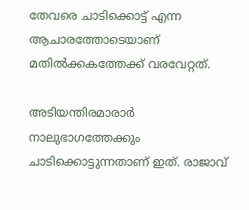തേവരെ ചാടിക്കൊട്ട് എന്ന ആചാരത്തോടെയാണ് മതില്‍ക്കകത്തേക്ക് വരവേറ്റത്.

അടിയന്തിരമാരാര്‍ നാലുഭാഗത്തേക്കും ചാടിക്കൊട്ടുന്നതാണ് ഇത്. രാജാവ്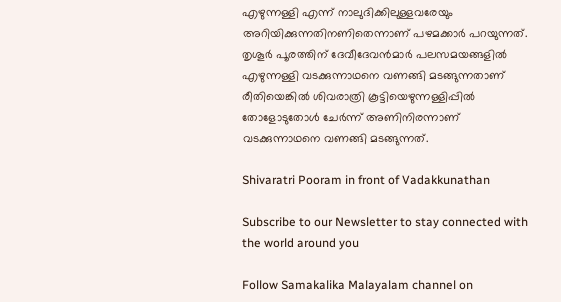എഴുന്നള്ളി എന്ന് നാലുദിക്കിലുള്ളവരേയും അറിയിക്കുന്നതിനണിതെന്നാണ് പഴമക്കാര്‍ പറയുന്നത്. തൃശൂര്‍ പൂരത്തിന് ദേവീദേവന്‍മാര്‍ പലസമയങ്ങളില്‍ എഴുന്നള്ളി വടക്കുന്നാഥനെ വണങ്ങി മടങ്ങുന്നതാണ് രീതിയെങ്കില്‍ ശിവരാത്രി കൂട്ടിയെഴുന്നള്ളിപ്പില്‍ തോളോടുതോള്‍ ചേര്‍ന്ന് അണിനിരന്നാണ് വടക്കുന്നാഥനെ വണങ്ങി മടങ്ങുന്നത്.

Shivaratri Pooram in front of Vadakkunathan

Subscribe to our Newsletter to stay connected with the world around you

Follow Samakalika Malayalam channel on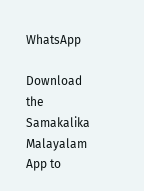WhatsApp

Download the Samakalika Malayalam App to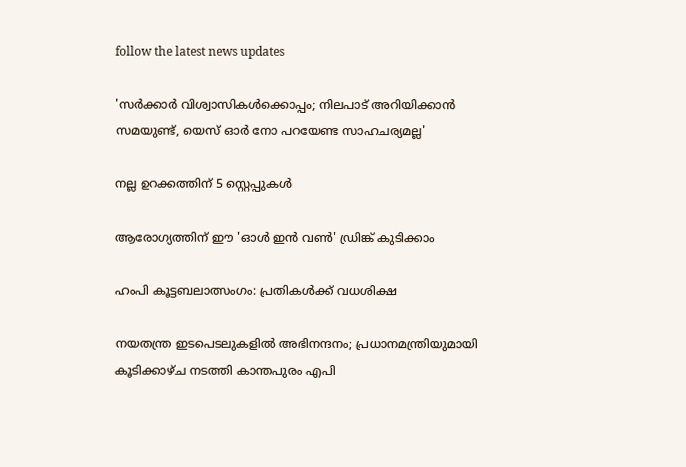follow the latest news updates

'സര്‍ക്കാര്‍ വിശ്വാസികള്‍ക്കൊപ്പം; നിലപാട് അറിയിക്കാന്‍ സമയുണ്ട്, യെസ് ഓര്‍ നോ പറയേണ്ട സാഹചര്യമല്ല'

നല്ല ഉറക്കത്തിന് 5 സ്റ്റെപ്പുകൾ

ആരോഗ്യത്തിന് ഈ 'ഓൾ ഇൻ വൺ' ഡ്രിങ്ക് കുടിക്കാം

ഹംപി കൂട്ടബലാത്സംഗം: പ്രതികള്‍ക്ക് വധശിക്ഷ

നയതന്ത്ര ഇടപെടലുകളില്‍ അഭിനന്ദനം; പ്രധാനമന്ത്രിയുമായി കൂടിക്കാഴ്ച നടത്തി കാന്തപുരം എപി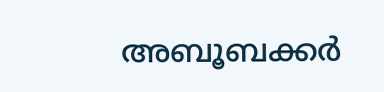അബൂബക്കര്‍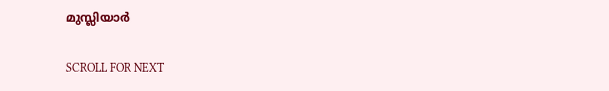മുസ്ലിയാര്‍

SCROLL FOR NEXT